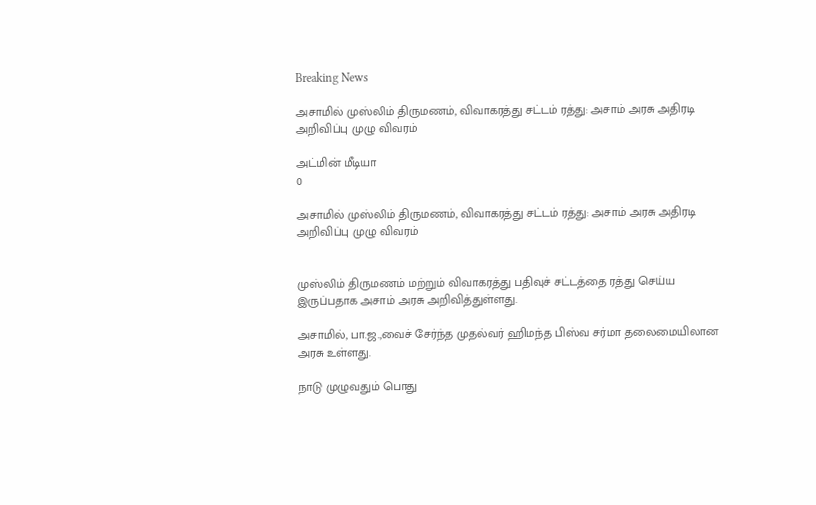Breaking News

அசாமில் முஸ்லிம் திருமணம், விவாகரத்து சட்டம் ரத்து: அசாம் அரசு அதிரடி அறிவிப்பு முழு விவரம்

அட்மின் மீடியா
0

அசாமில் முஸ்லிம் திருமணம், விவாகரத்து சட்டம் ரத்து: அசாம் அரசு அதிரடி அறிவிப்பு முழு விவரம்


முஸ்லிம் திருமணம் மற்றும் விவாகரத்து பதிவுச் சட்டத்தை ரத்து செய்ய இருப்பதாக அசாம் அரசு அறிவித்துள்ளது.

அசாமில், பா.ஜ.,வைச் சேர்ந்த முதல்வர் ஹிமந்த பிஸ்வ சர்மா தலைமையிலான அரசு உள்ளது.

நாடு முழுவதும் பொது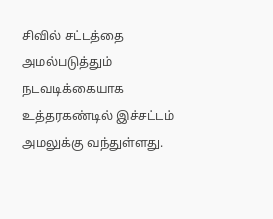சிவில் சட்டத்தை அமல்படுத்தும் நடவடிக்கையாக உத்தரகண்டில் இச்சட்டம் அமலுக்கு வந்துள்ளது.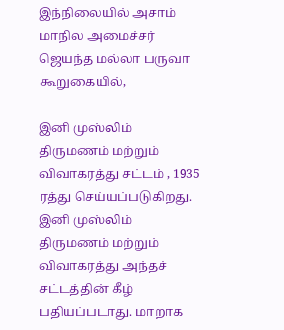இந்நிலையில் அசாம் மாநில அமைச்சர் ஜெயந்த மல்லா பருவா கூறுகையில்,

இனி முஸ்லிம் திருமணம் மற்றும் விவாகரத்து சட்டம் , 1935 ரத்து செய்யப்படுகிறது. இனி முஸ்லிம் திருமணம் மற்றும் விவாகரத்து அந்தச் சட்டத்தின் கீழ் பதியப்படாது. மாறாக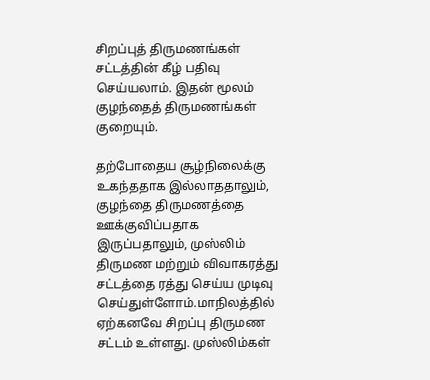சிறப்புத் திருமணங்கள் சட்டத்தின் கீழ் பதிவு செய்யலாம். இதன் மூலம் குழந்தைத் திருமணங்கள் குறையும்.

தற்போதைய சூழ்நிலைக்கு உகந்ததாக இல்லாததாலும், குழந்தை திருமணத்தை ஊக்குவிப்பதாக இருப்பதாலும், முஸ்லிம் திருமண மற்றும் விவாகரத்து சட்டத்தை ரத்து செய்ய முடிவு செய்துள்ளோம்.மாநிலத்தில் ஏற்கனவே சிறப்பு திருமண சட்டம் உள்ளது. முஸ்லிம்கள்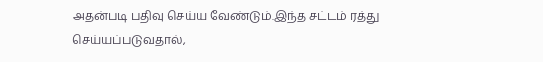அதன்படி பதிவு செய்ய வேண்டும்.இந்த சட்டம் ரத்து செய்யப்படுவதால்,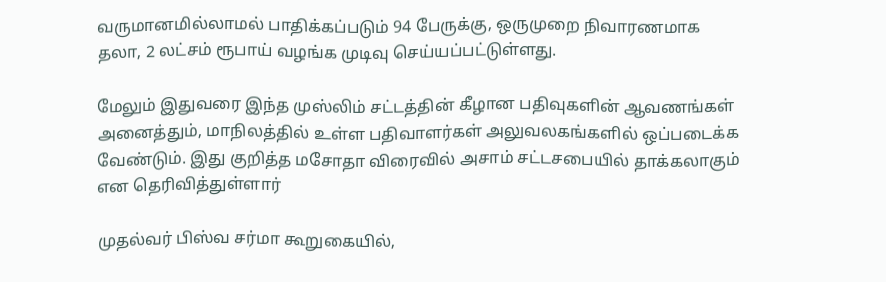வருமானமில்லாமல் பாதிக்கப்படும் 94 பேருக்கு, ஒருமுறை நிவாரணமாக தலா, 2 லட்சம் ரூபாய் வழங்க முடிவு செய்யப்பட்டுள்ளது.

மேலும் இதுவரை இந்த முஸ்லிம் சட்டத்தின் கீழான பதிவுகளின் ஆவணங்கள் அனைத்தும், மாநிலத்தில் உள்ள பதிவாளர்கள் அலுவலகங்களில் ஒப்படைக்க வேண்டும். இது குறித்த மசோதா விரைவில் அசாம் சட்டசபையில் தாக்கலாகும் என தெரிவித்துள்ளார்

முதல்வர் பிஸ்வ சர்மா கூறுகையில்,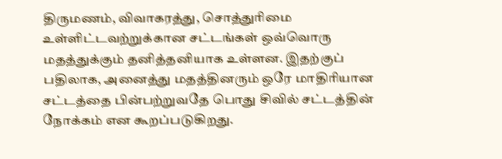திருமணம், விவாகரத்து, சொத்துரிமை உள்ளிட்டவற்றுக்கான சட்டங்கள் ஒவ்வொரு மதத்துக்கும் தனித்தனியாக உள்ளன. இதற்குப் பதிலாக, அனைத்து மதத்தினரும் ஒரே மாதிரியான சட்டத்தை பின்பற்றுவதே பொது சிவில் சட்டத்தின் நோக்கம் என கூறப்படுகிறது.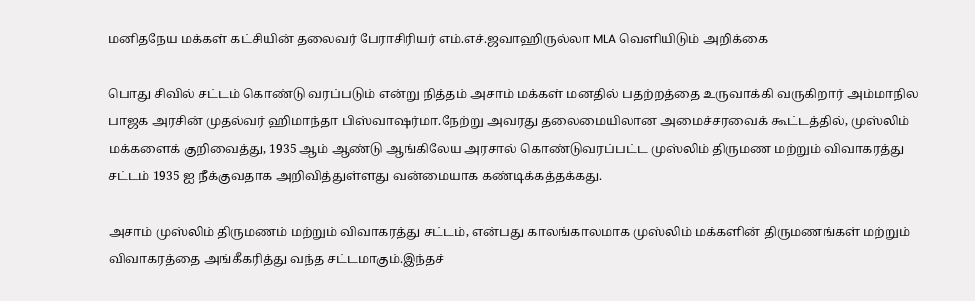மனிதநேய மக்கள் கட்சியின் தலைவர் பேராசிரியர் எம்.எச்.ஜவாஹிருல்லா MLA வெளியிடும் அறிக்கை

பொது சிவில் சட்டம் கொண்டு வரப்படும் என்று நித்தம் அசாம் மக்கள் மனதில் பதற்றத்தை உருவாக்கி வருகிறார் அம்மாநில பாஜக அரசின் முதல்வர் ஹிமாந்தா பிஸ்வாஷர்மா.நேற்று அவரது தலைமையிலான அமைச்சரவைக் கூட்டத்தில், முஸ்லிம் மக்களைக் குறிவைத்து, 1935 ஆம் ஆண்டு ஆங்கிலேய அரசால் கொண்டுவரப்பட்ட முஸ்லிம் திருமண மற்றும் விவாகரத்து சட்டம் 1935 ஐ நீக்குவதாக அறிவித்துள்ளது வன்மையாக கண்டிக்கத்தக்கது.

அசாம் முஸ்லிம் திருமணம் மற்றும் விவாகரத்து சட்டம், என்பது காலங்காலமாக முஸ்லிம் மக்களின் திருமணங்கள் மற்றும் விவாகரத்தை அங்கீகரித்து வந்த சட்டமாகும்.இந்தச்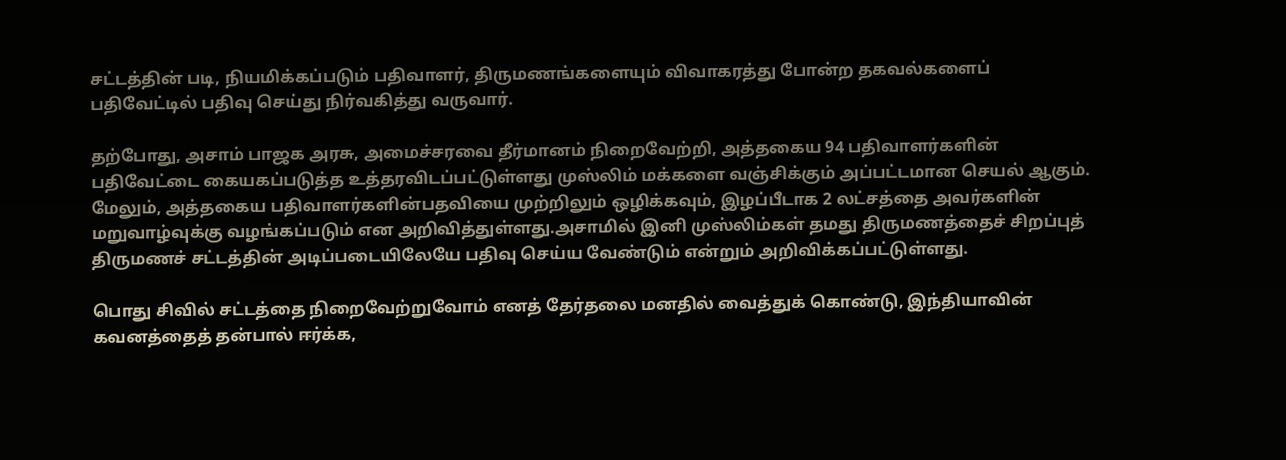சட்டத்தின் படி, நியமிக்கப்படும் பதிவாளர், திருமணங்களையும் விவாகரத்து போன்ற தகவல்களைப் பதிவேட்டில் பதிவு செய்து நிர்வகித்து வருவார்.

தற்போது, அசாம் பாஜக அரசு, அமைச்சரவை தீர்மானம் நிறைவேற்றி, அத்தகைய 94 பதிவாளர்களின் பதிவேட்டை கையகப்படுத்த உத்தரவிடப்பட்டுள்ளது முஸ்லிம் மக்களை வஞ்சிக்கும் அப்பட்டமான செயல் ஆகும். மேலும், அத்தகைய பதிவாளர்களின்பதவியை முற்றிலும் ஒழிக்கவும், இழப்பீடாக 2 லட்சத்தை அவர்களின் மறுவாழ்வுக்கு வழங்கப்படும் என அறிவித்துள்ளது.அசாமில் இனி முஸ்லிம்கள் தமது திருமணத்தைச் சிறப்புத் திருமணச் சட்டத்தின் அடிப்படையிலேயே பதிவு செய்ய வேண்டும் என்றும் அறிவிக்கப்பட்டுள்ளது.

பொது சிவில் சட்டத்தை நிறைவேற்றுவோம் எனத் தேர்தலை மனதில் வைத்துக் கொண்டு, இந்தியாவின் கவனத்தைத் தன்பால் ஈர்க்க,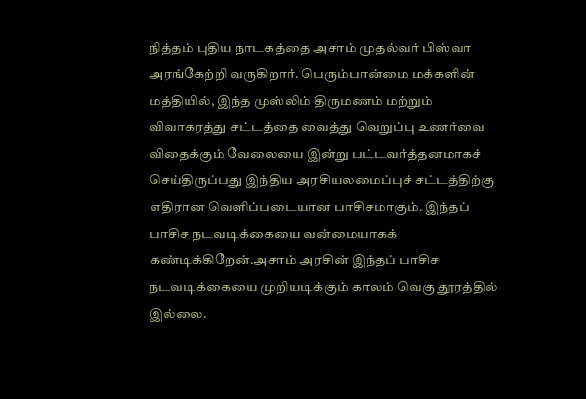நித்தம் புதிய நாடகத்தை அசாம் முதல்வர் பிஸ்வா அரங்கேற்றி வருகிறார். பெரும்பான்மை மக்களின் மத்தியில், இந்த முஸ்லிம் திருமணம் மற்றும் விவாகரத்து சட்டத்தை வைத்து வெறுப்பு உணர்வை விதைக்கும் வேலையை இன்று பட்டவர்த்தனமாகச் செய்திருப்பது இந்திய அரசியலமைப்புச் சட்டத்திற்கு எதிரான வெளிப்படையான பாசிசமாகும். இந்தப் பாசிச நடவடிக்கையை வன்மையாகக் கண்டிக்கிறேன்.அசாம் அரசின் இந்தப் பாசிச நடவடிக்கையை முறியடிக்கும் காலம் வெகு தூரத்தில் இல்லை.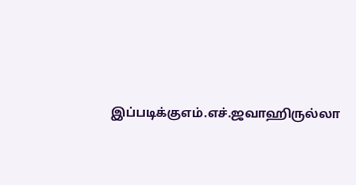இப்படிக்குஎம்.எச்.ஜவாஹிருல்லா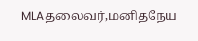MLAதலைவர்,மனிதநேய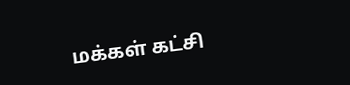மக்கள் கட்சி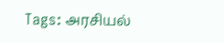Tags: அரசியல்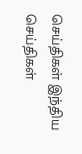செய்திகள் இந்திய செய்திகள்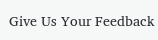Give Us Your Feedback